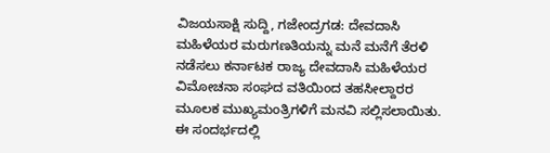ವಿಜಯಸಾಕ್ಷಿ ಸುದ್ದಿ, ಗಜೇಂದ್ರಗಡ: ದೇವದಾಸಿ ಮಹಿಳೆಯರ ಮರುಗಣತಿಯನ್ನು ಮನೆ ಮನೆಗೆ ತೆರಳಿ ನಡೆಸಲು ಕರ್ನಾಟಕ ರಾಜ್ಯ ದೇವದಾಸಿ ಮಹಿಳೆಯರ ವಿಮೋಚನಾ ಸಂಘದ ವತಿಯಿಂದ ತಹಸೀಲ್ದಾರರ ಮೂಲಕ ಮುಖ್ಯಮಂತ್ರಿಗಳಿಗೆ ಮನವಿ ಸಲ್ಲಿಸಲಾಯಿತು.
ಈ ಸಂದರ್ಭದಲ್ಲಿ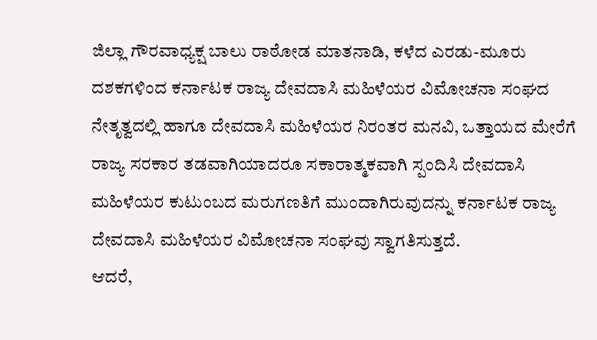ಜಿಲ್ಲಾ ಗೌರವಾಧ್ಯಕ್ಷ ಬಾಲು ರಾಠೋಡ ಮಾತನಾಡಿ, ಕಳೆದ ಎರಡು-ಮೂರು ದಶಕಗಳಿಂದ ಕರ್ನಾಟಕ ರಾಜ್ಯ ದೇವದಾಸಿ ಮಹಿಳೆಯರ ವಿಮೋಚನಾ ಸಂಘದ ನೇತೃತ್ವದಲ್ಲಿ ಹಾಗೂ ದೇವದಾಸಿ ಮಹಿಳೆಯರ ನಿರಂತರ ಮನವಿ, ಒತ್ತಾಯದ ಮೇರೆಗೆ ರಾಜ್ಯ ಸರಕಾರ ತಡವಾಗಿಯಾದರೂ ಸಕಾರಾತ್ಮಕವಾಗಿ ಸ್ಪಂದಿಸಿ ದೇವದಾಸಿ ಮಹಿಳೆಯರ ಕುಟುಂಬದ ಮರುಗಣತಿಗೆ ಮುಂದಾಗಿರುವುದನ್ನು ಕರ್ನಾಟಕ ರಾಜ್ಯ ದೇವದಾಸಿ ಮಹಿಳೆಯರ ವಿಮೋಚನಾ ಸಂಘವು ಸ್ವಾಗತಿಸುತ್ತದೆ.
ಆದರೆ,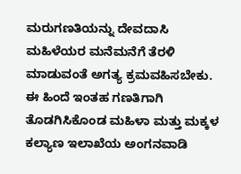ಮರುಗಣತಿಯನ್ನು ದೇವದಾಸಿ ಮಹಿಳೆಯರ ಮನೆಮನೆಗೆ ತೆರಳಿ ಮಾಡುವಂತೆ ಅಗತ್ಯ ಕ್ರಮವಹಿಸಬೇಕು. ಈ ಹಿಂದೆ ಇಂತಹ ಗಣತಿಗಾಗಿ ತೊಡಗಿಸಿಕೊಂಡ ಮಹಿಳಾ ಮತ್ತು ಮಕ್ಕಳ ಕಲ್ಯಾಣ ಇಲಾಖೆಯ ಅಂಗನವಾಡಿ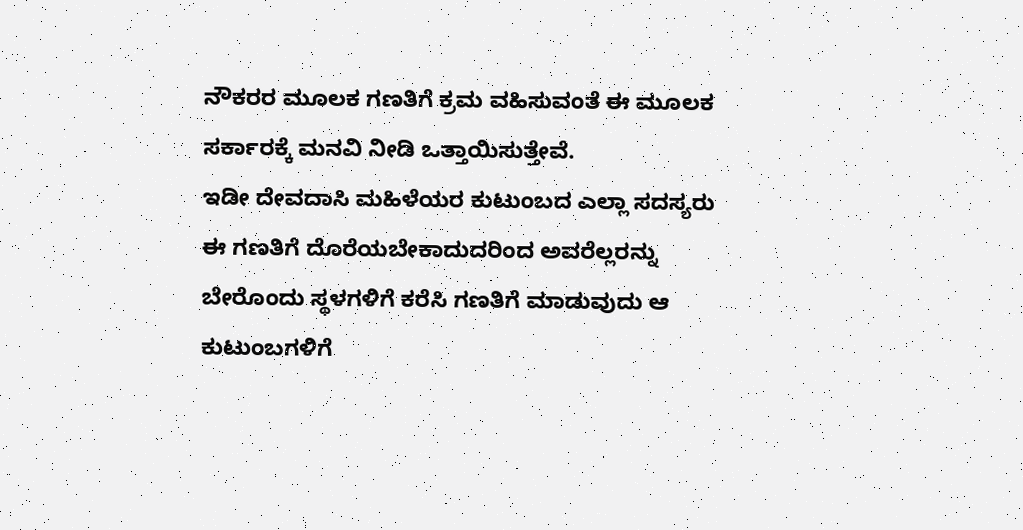ನೌಕರರ ಮೂಲಕ ಗಣತಿಗೆ ಕ್ರಮ ವಹಿಸುವಂತೆ ಈ ಮೂಲಕ ಸರ್ಕಾರಕ್ಕೆ ಮನವಿ ನೀಡಿ ಒತ್ತಾಯಿಸುತ್ತೇವೆ.
ಇಡೀ ದೇವದಾಸಿ ಮಹಿಳೆಯರ ಕುಟುಂಬದ ಎಲ್ಲಾ ಸದಸ್ಯರು ಈ ಗಣತಿಗೆ ದೊರೆಯಬೇಕಾದುದರಿಂದ ಅವರೆಲ್ಲರನ್ನು ಬೇರೊಂದು ಸ್ಥಳಗಳಿಗೆ ಕರೆಸಿ ಗಣತಿಗೆ ಮಾಡುವುದು ಆ ಕುಟುಂಬಗಳಿಗೆ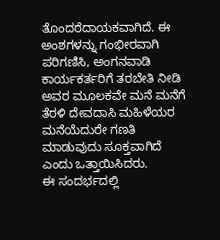ತೊಂದರೆದಾಯಕವಾಗಿದೆ. ಈ ಅಂಶಗಳನ್ನು ಗಂಭೀರವಾಗಿ ಪರಿಗಣಿಸಿ, ಅಂಗನವಾಡಿ ಕಾರ್ಯಕರ್ತರಿಗೆ ತರಬೇತಿ ನೀಡಿ ಅವರ ಮೂಲಕವೇ ಮನೆ ಮನೆಗೆ ತೆರಳಿ ದೇವದಾಸಿ ಮಹಿಳೆಯರ ಮನೆಯೆದುರೇ ಗಣತಿ ಮಾಡುವುದು ಸೂಕ್ತವಾಗಿದೆ ಎಂದು ಒತ್ತಾಯಿಸಿದರು.
ಈ ಸಂದರ್ಭದಲ್ಲಿ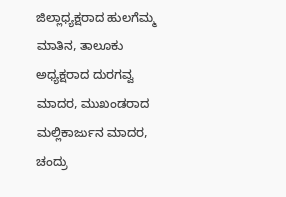ಜಿಲ್ಲಾಧ್ಯಕ್ಷರಾದ ಹುಲಗೆಮ್ಮ ಮಾತಿನ, ತಾಲೂಕು ಅಧ್ಯಕ್ಷರಾದ ದುರಗವ್ವ ಮಾದರ, ಮುಖಂಡರಾದ ಮಲ್ಲಿಕಾರ್ಜುನ ಮಾದರ, ಚಂದ್ರು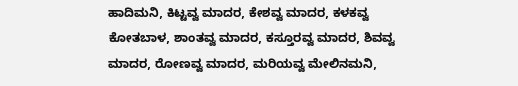ಹಾದಿಮನಿ, ಕಿಟ್ಟವ್ವ ಮಾದರ, ಕೇಶವ್ವ ಮಾದರ, ಕಳಕವ್ವ ಕೋತಬಾಳ, ಶಾಂತವ್ವ ಮಾದರ, ಕಸ್ತೂರವ್ವ ಮಾದರ, ಶಿವವ್ವ ಮಾದರ, ರೋಣವ್ವ ಮಾದರ, ಮರಿಯವ್ವ ಮೇಲಿನಮನಿ,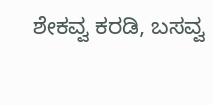ಶೇಕವ್ವ ಕರಡಿ, ಬಸವ್ವ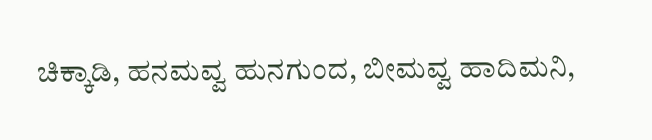ಚಿಕ್ಕಾಡಿ, ಹನಮವ್ವ ಹುನಗುಂದ, ಬೀಮವ್ವ ಹಾದಿಮನಿ,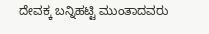ದೇವಕ್ಕ ಬನ್ನಿಹಟ್ಟಿ ಮುಂತಾದವರು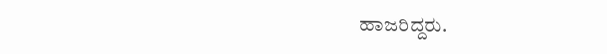ಹಾಜರಿದ್ದರು.